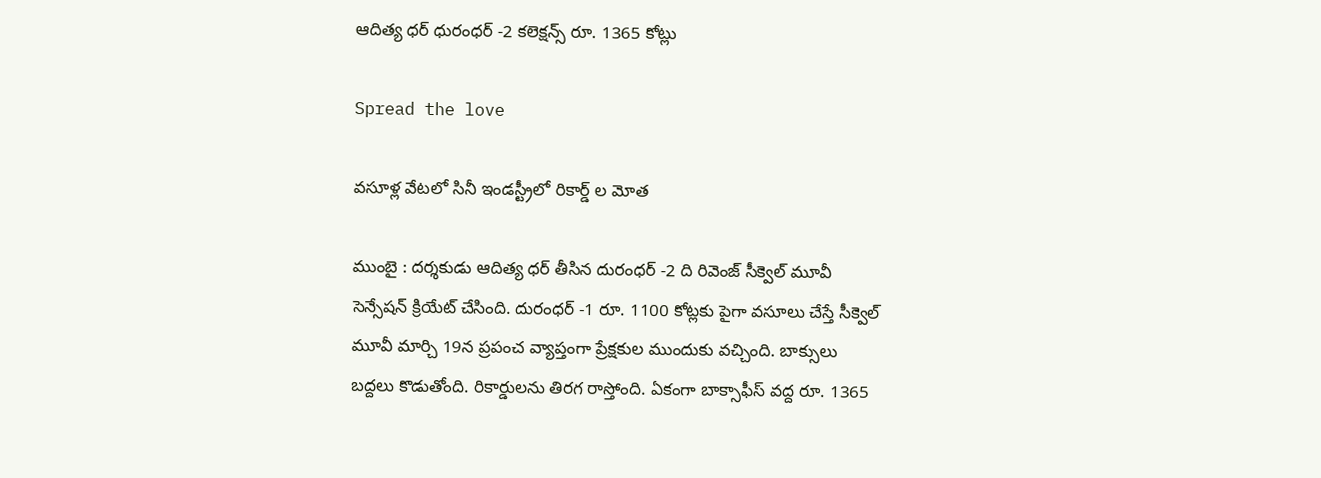ఆదిత్య ధ‌ర్ ధురంధ‌ర్ -2 క‌లెక్ష‌న్స్ రూ. 1365 కోట్లు

Spread the love

వ‌సూళ్ల వేట‌లో సినీ ఇండ‌స్ట్రీలో రికార్డ్ ల మోత

ముంబై : ద‌ర్శ‌కుడు ఆదిత్య ధ‌ర్ తీసిన దురంధ‌ర్ -2 ది రివెంజ్ సీక్వెల్ మూవీ సెన్సేష‌న్ క్రియేట్ చేసింది. దురంధ‌ర్ -1 రూ. 1100 కోట్ల‌కు పైగా వ‌సూలు చేస్తే సీక్వెల్ మూవీ మార్చి 19న ప్ర‌పంచ వ్యాప్తంగా ప్రేక్షకుల ముందుకు వ‌చ్చింది. బాక్సులు బ‌ద్ద‌లు కొడుతోంది. రికార్డుల‌ను తిర‌గ రాస్తోంది. ఏకంగా బాక్సాఫీస్ వద్ద రూ. 1365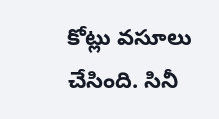కోట్లు వసూలు చేసింది. సినీ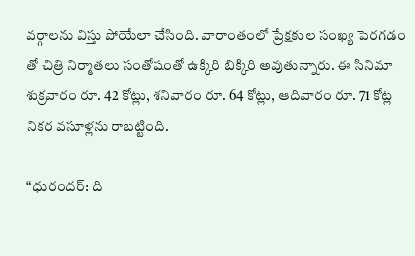వ‌ర్గాల‌ను విస్తు పోయేలా చేసింది. వారాంతంలో ప్రేక్షకుల సంఖ్య పెరగడం తో చిత్రి నిర్మాత‌లు సంతోషంతో ఉక్కిరి బిక్కిరి అవుతున్నారు. ఈ సినిమా శుక్రవారం రూ. 42 కోట్లు, శనివారం రూ. 64 కోట్లు, ఆదివారం రూ. 71 కోట్ల నికర వసూళ్లను రాబట్టింది.

“ధురందర్: ది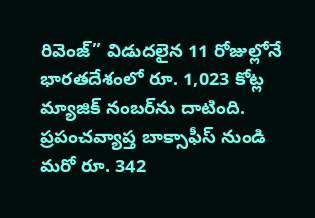రివెంజ్” విడుదలైన 11 రోజుల్లోనే భారతదేశంలో రూ. 1,023 కోట్ల మ్యాజిక్ నంబర్‌ను దాటింది. ప్రపంచవ్యాప్త బాక్సాఫీస్ నుండి మరో రూ. 342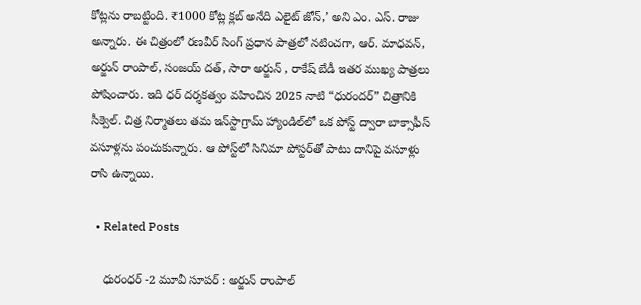కోట్లను రాబట్టింది. ₹1000 కోట్ల క్లబ్ అనేది ఎలైట్ జోన్,’ అని ఎం. ఎస్. రాజు అన్నారు. ఈ చిత్రంలో రణవీర్ సింగ్ ప్రధాన పాత్రలో నటించగా, ఆర్. మాధవన్, అర్జున్ రాంపాల్, సంజయ్ దత్, సారా అర్జున్ , రాకేష్ బేడీ ఇతర ముఖ్య పాత్రలు పోషించారు. ఇది ధర్ దర్శకత్వం వహించిన 2025 నాటి “ధురందర్” చిత్రానికి సీక్వెల్. చిత్ర నిర్మాతలు తమ ఇన్‌స్టాగ్రామ్ హ్యాండిల్‌లో ఒక పోస్ట్ ద్వారా బాక్సాఫీస్ వసూళ్లను పంచుకున్నారు. ఆ పోస్ట్‌లో సినిమా పోస్టర్‌తో పాటు దానిపై వసూళ్లు రాసి ఉన్నాయి.

  • Related Posts

    ధురంధ‌ర్ -2 మూవీ సూప‌ర్ : అర్జున్ రాంపాల్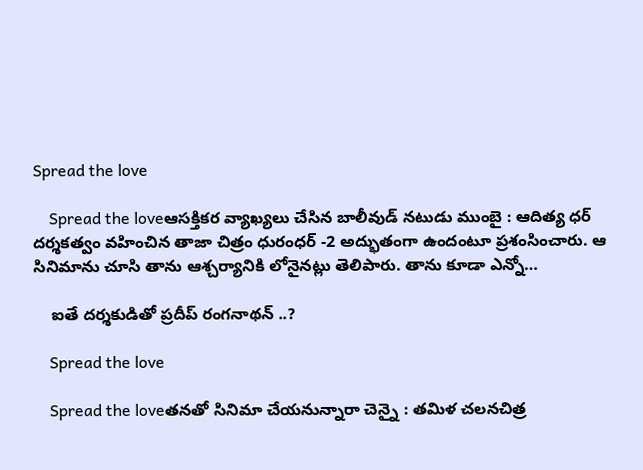Spread the love

    Spread the loveఆస‌క్తిక‌ర వ్యాఖ్య‌లు చేసిన బాలీవుడ్ న‌టుడు ముంబై : ఆదిత్య ధ‌ర్ ద‌ర్శ‌క‌త్వం వ‌హించిన తాజా చిత్రం ధురంధ‌ర్ -2 అద్భుతంగా ఉందంటూ ప్ర‌శంసించారు. ఆ సినిమాను చూసి తాను ఆశ్చ‌ర్యానికి లోనైన‌ట్లు తెలిపారు. తాను కూడా ఎన్నో…

    ఐతే దర్శకుడితో ప్రదీప్ రంగనాథన్ ..?

    Spread the love

    Spread the loveత‌న‌తో సినిమా చేయ‌నున్నారా చెన్నై : త‌మిళ చ‌ల‌న‌చిత్ర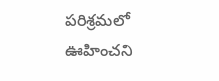ప‌రిశ్ర‌మ‌లో ఊహించ‌ని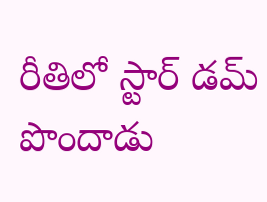రీతిలో స్టార్ డ‌మ్ పొందాడు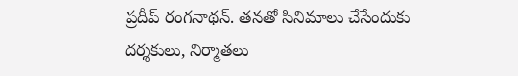ప్ర‌దీప్ రంగ‌నాథ‌న్. తన‌తో సినిమాలు చేసేందుకు ద‌ర్శ‌కులు, నిర్మాత‌లు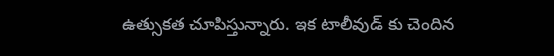ఉత్సుక‌త చూపిస్తున్నారు. ఇక టాలీవుడ్ కు చెందిన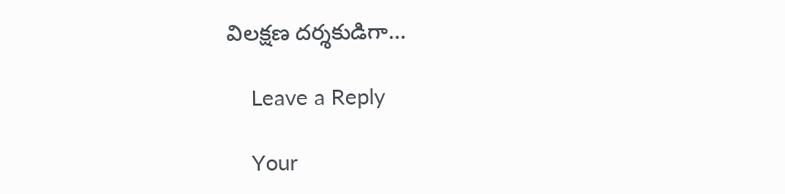విల‌క్ష‌ణ ద‌ర్శ‌కుడిగా…

    Leave a Reply

    Your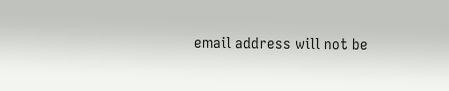email address will not be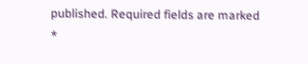published. Required fields are marked *